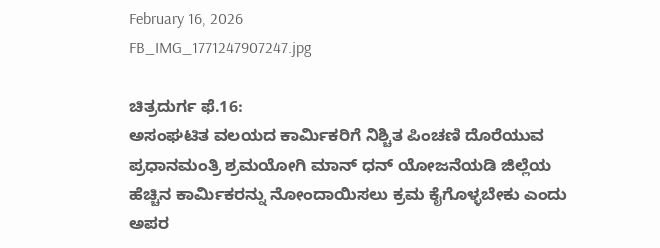February 16, 2026
FB_IMG_1771247907247.jpg

ಚಿತ್ರದುರ್ಗ ಫೆ.16:
ಅಸಂಘಟಿತ ವಲಯದ ಕಾರ್ಮಿಕರಿಗೆ ನಿಶ್ಚಿತ ಪಿಂಚಣಿ ದೊರೆಯುವ ಪ್ರಧಾನಮಂತ್ರಿ ಶ್ರಮಯೋಗಿ ಮಾನ್ ಧನ್ ಯೋಜನೆಯಡಿ ಜಿಲ್ಲೆಯ ಹೆಚ್ಚಿನ ಕಾರ್ಮಿಕರನ್ನು ನೋಂದಾಯಿಸಲು ಕ್ರಮ ಕೈಗೊಳ್ಳಬೇಕು ಎಂದು ಅಪರ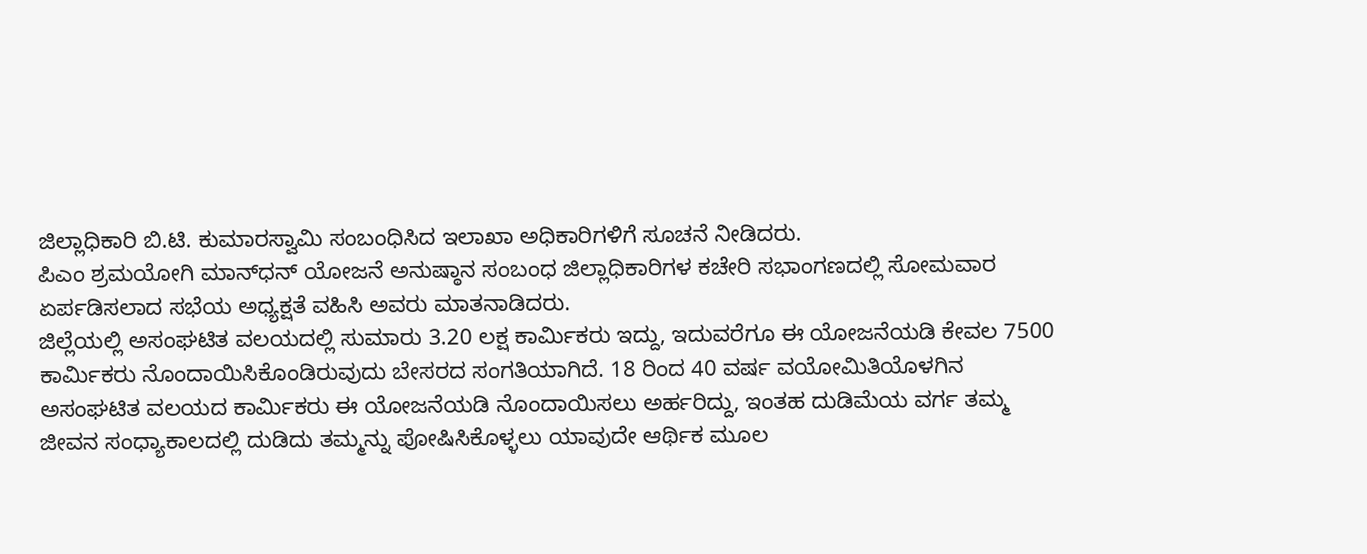ಜಿಲ್ಲಾಧಿಕಾರಿ ಬಿ.ಟಿ. ಕುಮಾರಸ್ವಾಮಿ ಸಂಬಂಧಿಸಿದ ಇಲಾಖಾ ಅಧಿಕಾರಿಗಳಿಗೆ ಸೂಚನೆ ನೀಡಿದರು.
ಪಿಎಂ ಶ್ರಮಯೋಗಿ ಮಾನ್‍ಧನ್ ಯೋಜನೆ ಅನುಷ್ಠಾನ ಸಂಬಂಧ ಜಿಲ್ಲಾಧಿಕಾರಿಗಳ ಕಚೇರಿ ಸಭಾಂಗಣದಲ್ಲಿ ಸೋಮವಾರ ಏರ್ಪಡಿಸಲಾದ ಸಭೆಯ ಅಧ್ಯಕ್ಷತೆ ವಹಿಸಿ ಅವರು ಮಾತನಾಡಿದರು.
ಜಿಲ್ಲೆಯಲ್ಲಿ ಅಸಂಘಟಿತ ವಲಯದಲ್ಲಿ ಸುಮಾರು 3.20 ಲಕ್ಷ ಕಾರ್ಮಿಕರು ಇದ್ದು, ಇದುವರೆಗೂ ಈ ಯೋಜನೆಯಡಿ ಕೇವಲ 7500 ಕಾರ್ಮಿಕರು ನೊಂದಾಯಿಸಿಕೊಂಡಿರುವುದು ಬೇಸರದ ಸಂಗತಿಯಾಗಿದೆ. 18 ರಿಂದ 40 ವರ್ಷ ವಯೋಮಿತಿಯೊಳಗಿನ ಅಸಂಘಟಿತ ವಲಯದ ಕಾರ್ಮಿಕರು ಈ ಯೋಜನೆಯಡಿ ನೊಂದಾಯಿಸಲು ಅರ್ಹರಿದ್ದು, ಇಂತಹ ದುಡಿಮೆಯ ವರ್ಗ ತಮ್ಮ ಜೀವನ ಸಂಧ್ಯಾಕಾಲದಲ್ಲಿ ದುಡಿದು ತಮ್ಮನ್ನು ಪೋಷಿಸಿಕೊಳ್ಳಲು ಯಾವುದೇ ಆರ್ಥಿಕ ಮೂಲ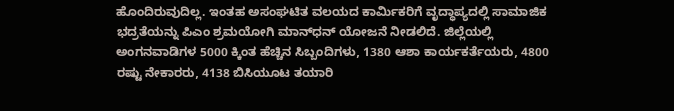ಹೊಂದಿರುವುದಿಲ್ಲ. ಇಂತಹ ಅಸಂಘಟಿತ ವಲಯದ ಕಾರ್ಮಿಕರಿಗೆ ವೃದ್ಧಾಪ್ಯದಲ್ಲಿ ಸಾಮಾಜಿಕ ಭದ್ರತೆಯನ್ನು ಪಿಎಂ ಶ್ರಮಯೋಗಿ ಮಾನ್‍ಧನ್ ಯೋಜನೆ ನೀಡಲಿದೆ. ಜಿಲ್ಲೆಯಲ್ಲಿ ಅಂಗನವಾಡಿಗಳ 5000 ಕ್ಕಿಂತ ಹೆಚ್ಚಿನ ಸಿಬ್ಬಂದಿಗಳು, 1380 ಆಶಾ ಕಾರ್ಯಕರ್ತೆಯರು, 4800 ರಷ್ಟು ನೇಕಾರರು, 4138 ಬಿಸಿಯೂಟ ತಯಾರಿ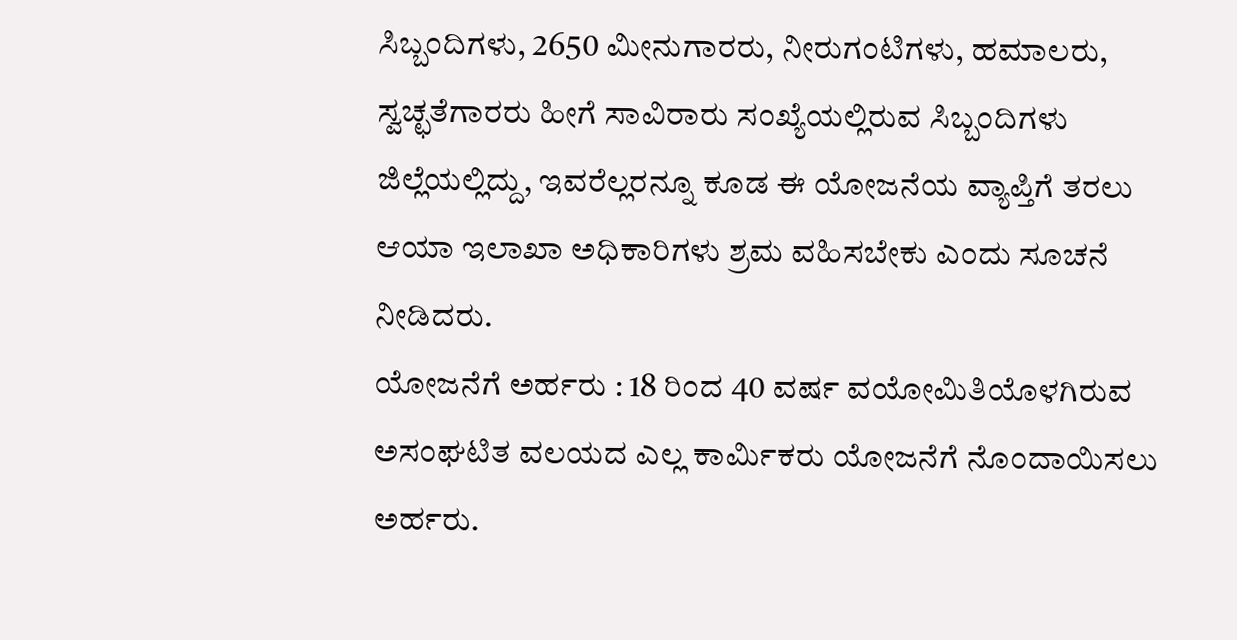ಸಿಬ್ಬಂದಿಗಳು, 2650 ಮೀನುಗಾರರು, ನೀರುಗಂಟಿಗಳು, ಹಮಾಲರು, ಸ್ವಚ್ಛತೆಗಾರರು ಹೀಗೆ ಸಾವಿರಾರು ಸಂಖ್ಯೆಯಲ್ಲಿರುವ ಸಿಬ್ಬಂದಿಗಳು ಜಿಲ್ಲೆಯಲ್ಲಿದ್ದು, ಇವರೆಲ್ಲರನ್ನೂ ಕೂಡ ಈ ಯೋಜನೆಯ ವ್ಯಾಪ್ತಿಗೆ ತರಲು ಆಯಾ ಇಲಾಖಾ ಅಧಿಕಾರಿಗಳು ಶ್ರಮ ವಹಿಸಬೇಕು ಎಂದು ಸೂಚನೆ ನೀಡಿದರು.
ಯೋಜನೆಗೆ ಅರ್ಹರು : 18 ರಿಂದ 40 ವರ್ಷ ವಯೋಮಿತಿಯೊಳಗಿರುವ ಅಸಂಘಟಿತ ವಲಯದ ಎಲ್ಲ ಕಾರ್ಮಿಕರು ಯೋಜನೆಗೆ ನೊಂದಾಯಿಸಲು ಅರ್ಹರು.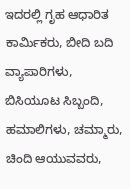ಇದರಲ್ಲಿ ಗೃಹ ಆಧಾರಿತ ಕಾರ್ಮಿಕರು, ಬೀದಿ ಬದಿ ವ್ಯಾಪಾರಿಗಳು, ಬಿಸಿಯೂಟ ಸಿಬ್ಬಂದಿ, ಹಮಾಲಿಗಳು, ಚಮ್ಮಾರು, ಚಿಂದಿ ಆಯುವವರು,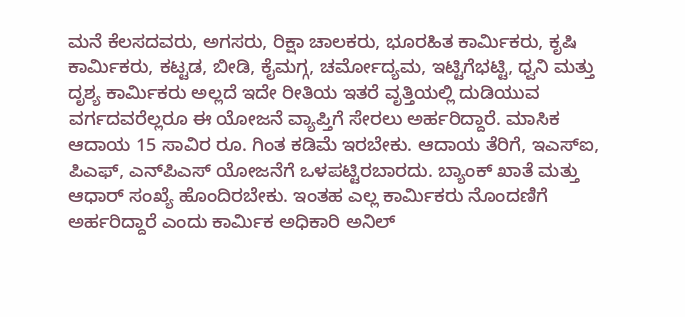ಮನೆ ಕೆಲಸದವರು, ಅಗಸರು, ರಿಕ್ಷಾ ಚಾಲಕರು, ಭೂರಹಿತ ಕಾರ್ಮಿಕರು, ಕೃಷಿ ಕಾರ್ಮಿಕರು, ಕಟ್ಟಡ, ಬೀಡಿ, ಕೈಮಗ್ಗ, ಚರ್ಮೋದ್ಯಮ, ಇಟ್ಟಿಗೆಭಟ್ಟಿ, ಧ್ವನಿ ಮತ್ತು ದೃಶ್ಯ ಕಾರ್ಮಿಕರು ಅಲ್ಲದೆ ಇದೇ ರೀತಿಯ ಇತರೆ ವೃತ್ತಿಯಲ್ಲಿ ದುಡಿಯುವ ವರ್ಗದವರೆಲ್ಲರೂ ಈ ಯೋಜನೆ ವ್ಯಾಪ್ತಿಗೆ ಸೇರಲು ಅರ್ಹರಿದ್ದಾರೆ. ಮಾಸಿಕ ಆದಾಯ 15 ಸಾವಿರ ರೂ. ಗಿಂತ ಕಡಿಮೆ ಇರಬೇಕು. ಆದಾಯ ತೆರಿಗೆ, ಇಎಸ್‍ಐ, ಪಿಎಫ್, ಎನ್‍ಪಿಎಸ್ ಯೋಜನೆಗೆ ಒಳಪಟ್ಟಿರಬಾರದು. ಬ್ಯಾಂಕ್ ಖಾತೆ ಮತ್ತು ಆಧಾರ್ ಸಂಖ್ಯೆ ಹೊಂದಿರಬೇಕು. ಇಂತಹ ಎಲ್ಲ ಕಾರ್ಮಿಕರು ನೊಂದಣಿಗೆ ಅರ್ಹರಿದ್ದಾರೆ ಎಂದು ಕಾರ್ಮಿಕ ಅಧಿಕಾರಿ ಅನಿಲ್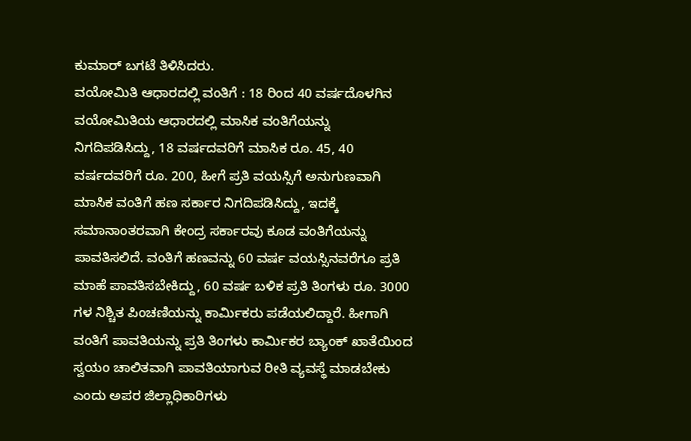ಕುಮಾರ್ ಬಗಟೆ ತಿಳಿಸಿದರು.
ವಯೋಮಿತಿ ಆಧಾರದಲ್ಲಿ ವಂತಿಗೆ : 18 ರಿಂದ 40 ವರ್ಷದೊಳಗಿನ ವಯೋಮಿತಿಯ ಆಧಾರದಲ್ಲಿ ಮಾಸಿಕ ವಂತಿಗೆಯನ್ನು ನಿಗದಿಪಡಿಸಿದ್ದು, 18 ವರ್ಷದವರಿಗೆ ಮಾಸಿಕ ರೂ. 45, 40 ವರ್ಷದವರಿಗೆ ರೂ. 200, ಹೀಗೆ ಪ್ರತಿ ವಯಸ್ಸಿಗೆ ಅನುಗುಣವಾಗಿ ಮಾಸಿಕ ವಂತಿಗೆ ಹಣ ಸರ್ಕಾರ ನಿಗದಿಪಡಿಸಿದ್ದು, ಇದಕ್ಕೆ ಸಮಾನಾಂತರವಾಗಿ ಕೇಂದ್ರ ಸರ್ಕಾರವು ಕೂಡ ವಂತಿಗೆಯನ್ನು ಪಾವತಿಸಲಿದೆ. ವಂತಿಗೆ ಹಣವನ್ನು 60 ವರ್ಷ ವಯಸ್ಸಿನವರೆಗೂ ಪ್ರತಿ ಮಾಹೆ ಪಾವತಿಸಬೇಕಿದ್ದು, 60 ವರ್ಷ ಬಳಿಕ ಪ್ರತಿ ತಿಂಗಳು ರೂ. 3000 ಗಳ ನಿಶ್ಚಿತ ಪಿಂಚಣಿಯನ್ನು ಕಾರ್ಮಿಕರು ಪಡೆಯಲಿದ್ದಾರೆ. ಹೀಗಾಗಿ ವಂತಿಗೆ ಪಾವತಿಯನ್ನು ಪ್ರತಿ ತಿಂಗಳು ಕಾರ್ಮಿಕರ ಬ್ಯಾಂಕ್ ಖಾತೆಯಿಂದ ಸ್ವಯಂ ಚಾಲಿತವಾಗಿ ಪಾವತಿಯಾಗುವ ರೀತಿ ವ್ಯವಸ್ಥೆ ಮಾಡಬೇಕು ಎಂದು ಅಪರ ಜಿಲ್ಲಾಧಿಕಾರಿಗಳು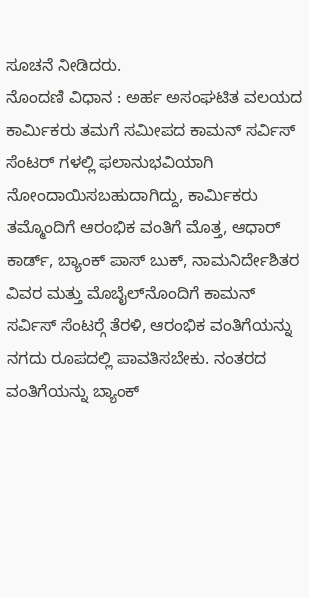ಸೂಚನೆ ನೀಡಿದರು.
ನೊಂದಣಿ ವಿಧಾನ : ಅರ್ಹ ಅಸಂಘಟಿತ ವಲಯದ ಕಾರ್ಮಿಕರು ತಮಗೆ ಸಮೀಪದ ಕಾಮನ್ ಸರ್ವಿಸ್ ಸೆಂಟರ್ ಗಳಲ್ಲಿ ಫಲಾನುಭವಿಯಾಗಿ ನೋಂದಾಯಿಸಬಹುದಾಗಿದ್ದು, ಕಾರ್ಮಿಕರು ತಮ್ಮೊಂದಿಗೆ ಆರಂಭಿಕ ವಂತಿಗೆ ಮೊತ್ತ, ಆಧಾರ್ ಕಾರ್ಡ್, ಬ್ಯಾಂಕ್ ಪಾಸ್ ಬುಕ್, ನಾಮನಿರ್ದೇಶಿತರ ವಿವರ ಮತ್ತು ಮೊಬೈಲ್‍ನೊಂದಿಗೆ ಕಾಮನ್ ಸರ್ವಿಸ್ ಸೆಂಟರ್‍ಗೆ ತೆರಳಿ, ಆರಂಭಿಕ ವಂತಿಗೆಯನ್ನು ನಗದು ರೂಪದಲ್ಲಿ ಪಾವತಿಸಬೇಕು. ನಂತರದ ವಂತಿಗೆಯನ್ನು ಬ್ಯಾಂಕ್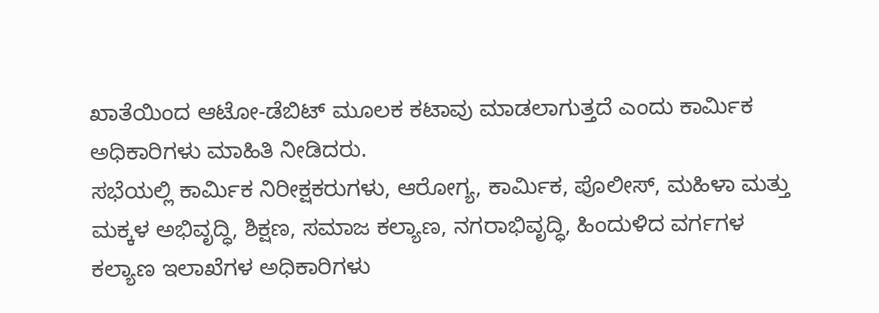ಖಾತೆಯಿಂದ ಆಟೋ-ಡೆಬಿಟ್ ಮೂಲಕ ಕಟಾವು ಮಾಡಲಾಗುತ್ತದೆ ಎಂದು ಕಾರ್ಮಿಕ ಅಧಿಕಾರಿಗಳು ಮಾಹಿತಿ ನೀಡಿದರು.
ಸಭೆಯಲ್ಲಿ ಕಾರ್ಮಿಕ ನಿರೀಕ್ಷಕರುಗಳು, ಆರೋಗ್ಯ, ಕಾರ್ಮಿಕ, ಪೊಲೀಸ್, ಮಹಿಳಾ ಮತ್ತು ಮಕ್ಕಳ ಅಭಿವೃದ್ಧಿ, ಶಿಕ್ಷಣ, ಸಮಾಜ ಕಲ್ಯಾಣ, ನಗರಾಭಿವೃದ್ಧಿ, ಹಿಂದುಳಿದ ವರ್ಗಗಳ ಕಲ್ಯಾಣ ಇಲಾಖೆಗಳ ಅಧಿಕಾರಿಗಳು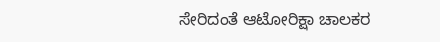ಸೇರಿದಂತೆ ಆಟೋರಿಕ್ಷಾ ಚಾಲಕರ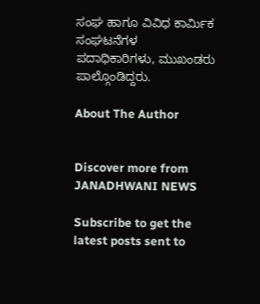ಸಂಘ ಹಾಗೂ ವಿವಿಧ ಕಾರ್ಮಿಕ ಸಂಘಟನೆಗಳ ಪದಾಧಿಕಾರಿಗಳು, ಮುಖಂಡರು ಪಾಲ್ಗೊಂಡಿದ್ದರು.

About The Author


Discover more from JANADHWANI NEWS

Subscribe to get the latest posts sent to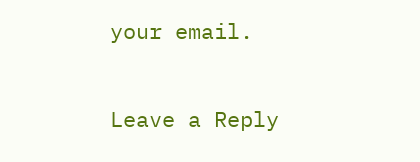your email.

Leave a Reply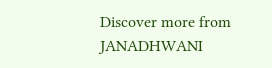Discover more from JANADHWANI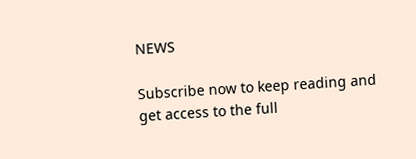NEWS

Subscribe now to keep reading and get access to the full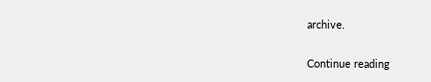archive.

Continue reading